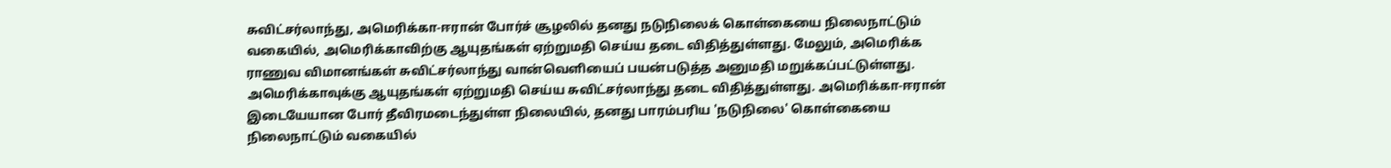சுவிட்சர்லாந்து, அமெரிக்கா-ஈரான் போர்ச் சூழலில் தனது நடுநிலைக் கொள்கையை நிலைநாட்டும் வகையில், அமெரிக்காவிற்கு ஆயுதங்கள் ஏற்றுமதி செய்ய தடை விதித்துள்ளது. மேலும், அமெரிக்க ராணுவ விமானங்கள் சுவிட்சர்லாந்து வான்வெளியைப் பயன்படுத்த அனுமதி மறுக்கப்பட்டுள்ளது.
அமெரிக்காவுக்கு ஆயுதங்கள் ஏற்றுமதி செய்ய சுவிட்சர்லாந்து தடை விதித்துள்ளது. அமெரிக்கா-ஈரான் இடையேயான போர் தீவிரமடைந்துள்ள நிலையில், தனது பாரம்பரிய 'நடுநிலை' கொள்கையை நிலைநாட்டும் வகையில்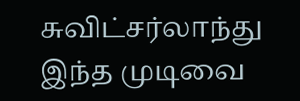சுவிட்சர்லாந்து இந்த முடிவை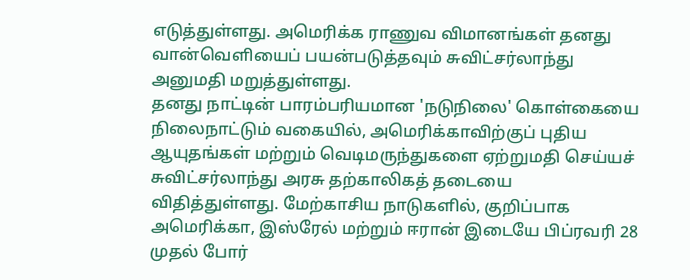எடுத்துள்ளது. அமெரிக்க ராணுவ விமானங்கள் தனது வான்வெளியைப் பயன்படுத்தவும் சுவிட்சர்லாந்து அனுமதி மறுத்துள்ளது.
தனது நாட்டின் பாரம்பரியமான 'நடுநிலை' கொள்கையை நிலைநாட்டும் வகையில், அமெரிக்காவிற்குப் புதிய ஆயுதங்கள் மற்றும் வெடிமருந்துகளை ஏற்றுமதி செய்யச் சுவிட்சர்லாந்து அரசு தற்காலிகத் தடையை விதித்துள்ளது. மேற்காசிய நாடுகளில், குறிப்பாக அமெரிக்கா, இஸ்ரேல் மற்றும் ஈரான் இடையே பிப்ரவரி 28 முதல் போர்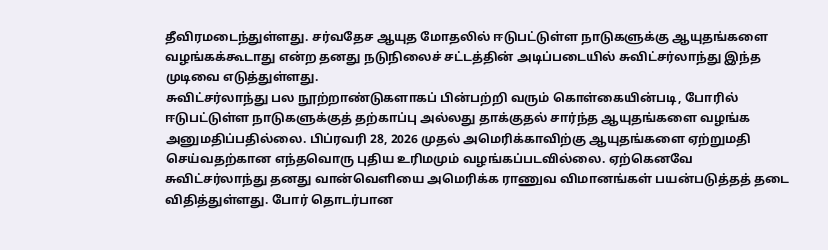தீவிரமடைந்துள்ளது. சர்வதேச ஆயுத மோதலில் ஈடுபட்டுள்ள நாடுகளுக்கு ஆயுதங்களை வழங்கக்கூடாது என்ற தனது நடுநிலைச் சட்டத்தின் அடிப்படையில் சுவிட்சர்லாந்து இந்த முடிவை எடுத்துள்ளது.
சுவிட்சர்லாந்து பல நூற்றாண்டுகளாகப் பின்பற்றி வரும் கொள்கையின்படி, போரில் ஈடுபட்டுள்ள நாடுகளுக்குத் தற்காப்பு அல்லது தாக்குதல் சார்ந்த ஆயுதங்களை வழங்க அனுமதிப்பதில்லை. பிப்ரவரி 28, 2026 முதல் அமெரிக்காவிற்கு ஆயுதங்களை ஏற்றுமதி செய்வதற்கான எந்தவொரு புதிய உரிமமும் வழங்கப்படவில்லை. ஏற்கெனவே சுவிட்சர்லாந்து தனது வான்வெளியை அமெரிக்க ராணுவ விமானங்கள் பயன்படுத்தத் தடை விதித்துள்ளது. போர் தொடர்பான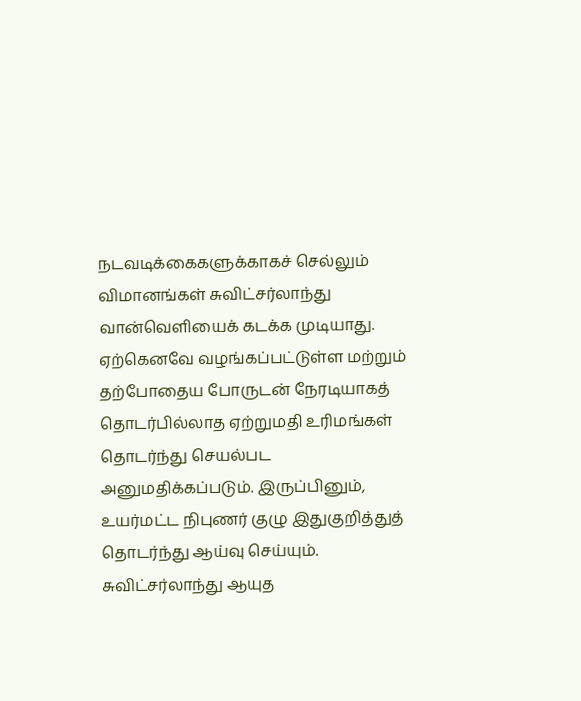நடவடிக்கைகளுக்காகச் செல்லும் விமானங்கள் சுவிட்சர்லாந்து வான்வெளியைக் கடக்க முடியாது.
ஏற்கெனவே வழங்கப்பட்டுள்ள மற்றும் தற்போதைய போருடன் நேரடியாகத் தொடர்பில்லாத ஏற்றுமதி உரிமங்கள் தொடர்ந்து செயல்பட அனுமதிக்கப்படும். இருப்பினும், உயர்மட்ட நிபுணர் குழு இதுகுறித்துத் தொடர்ந்து ஆய்வு செய்யும். சுவிட்சர்லாந்து ஆயுத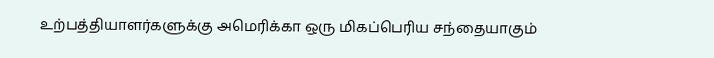உற்பத்தியாளர்களுக்கு அமெரிக்கா ஒரு மிகப்பெரிய சந்தையாகும்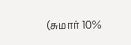(சுமார் 10%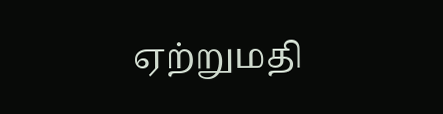ஏற்றுமதி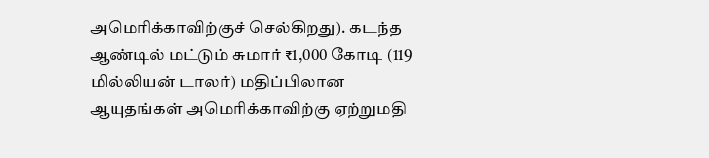அமெரிக்காவிற்குச் செல்கிறது). கடந்த ஆண்டில் மட்டும் சுமார் ₹1,000 கோடி (119 மில்லியன் டாலர்) மதிப்பிலான ஆயுதங்கள் அமெரிக்காவிற்கு ஏற்றுமதி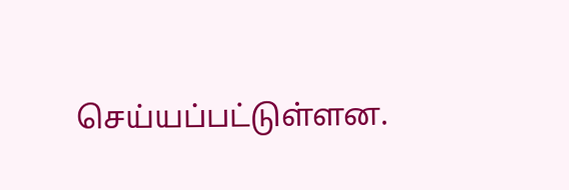செய்யப்பட்டுள்ளன.